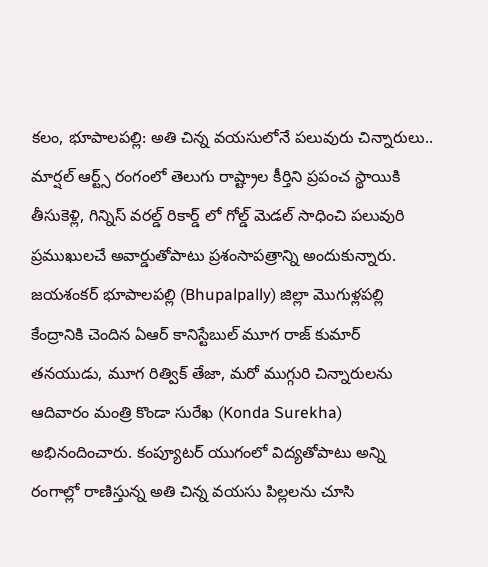కలం, భూపాలపల్లి: అతి చిన్న వయసులోనే పలువురు చిన్నారులు.. మార్షల్ ఆర్ట్స్ రంగంలో తెలుగు రాష్ట్రాల కీర్తిని ప్రపంచ స్థాయికి తీసుకెళ్లి, గిన్నిస్ వరల్డ్ రికార్డ్ లో గోల్డ్ మెడల్ సాధించి పలువురి ప్రముఖులచే అవార్డుతోపాటు ప్రశంసాపత్రాన్ని అందుకున్నారు. జయశంకర్ భూపాలపల్లి (Bhupalpally) జిల్లా మొగుళ్లపల్లి కేంద్రానికి చెందిన ఏఆర్ కానిస్టేబుల్ మూగ రాజ్ కుమార్ తనయుడు, మూగ రిత్విక్ తేజా, మరో ముగ్గురి చిన్నారులను ఆదివారం మంత్రి కొండా సురేఖ (Konda Surekha) అభినందించారు. కంప్యూటర్ యుగంలో విద్యతోపాటు అన్ని రంగాల్లో రాణిస్తున్న అతి చిన్న వయసు పిల్లలను చూసి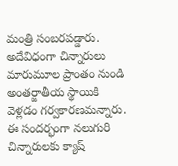మంత్రి సంబరపడ్డారు.
అదేవిధంగా చిన్నారులు మారుమూల ప్రాంతం నుండి అంతర్జాతీయ స్థాయికి వెళ్లడం గర్వకారణమన్నారు. ఈ సందర్భంగా నలుగురి చిన్నారులకు క్యాష్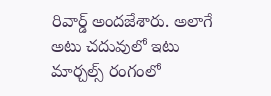రివార్డ్ అందజేశారు. అలాగే అటు చదువులో ఇటు మార్చల్స్ రంగంలో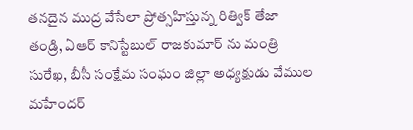తనదైన ముద్ర వేసేలా ప్రోత్సహిస్తున్న రిత్విక్ తేజా తండ్రి, ఏఆర్ కానిస్టేబుల్ రాజకుమార్ ను మంత్రి సురేఖ, బీసీ సంక్షేమ సంఘం జిల్లా అధ్యక్షుడు వేముల మహేందర్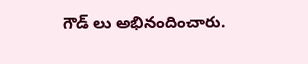గౌడ్ లు అభినందించారు.